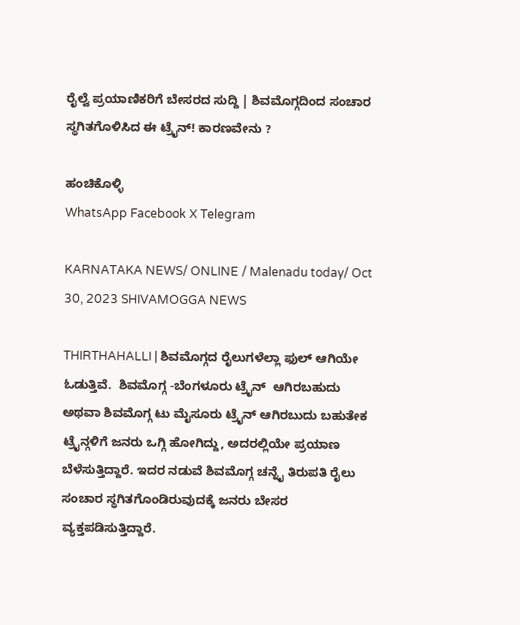ರೈಲ್ವೆ ಪ್ರಯಾಣಿಕರಿಗೆ ಬೇಸರದ ಸುದ್ದಿ | ಶಿವಮೊಗ್ಗದಿಂದ ಸಂಚಾರ ಸ್ಥಗಿತಗೊಳಿಸಿದ ಈ ಟ್ರೈನ್! ಕಾರಣವೇನು ?

ಹಂಚಿಕೊಳ್ಳಿ
WhatsApp Facebook X Telegram

KARNATAKA NEWS/ ONLINE / Malenadu today/ Oct 30, 2023 SHIVAMOGGA NEWS

THIRTHAHALLI | ಶಿವಮೊಗ್ಗದ ರೈಲುಗಳೆಲ್ಲಾ ಫುಲ್ ಆಗಿಯೇ ಓಡುತ್ತಿವೆ.  ಶಿವಮೊಗ್ಗ -ಬೆಂಗಳೂರು ಟ್ರೈನ್  ಆಗಿರಬಹುದು ಅಥವಾ ಶಿವಮೊಗ್ಗ ಟು ಮೈಸೂರು ಟ್ರೈನ್ ಆಗಿರಬುದು ಬಹುತೇಕ ಟ್ರೈನ್ಗಳಿಗೆ ಜನರು ಒಗ್ಗಿ ಹೋಗಿದ್ದು, ಅದರಲ್ಲಿಯೇ ಪ್ರಯಾಣ ಬೆಳೆಸುತ್ತಿದ್ದಾರೆ. ಇದರ ನಡುವೆ ಶಿವಮೊಗ್ಗ ಚನ್ನೈ ತಿರುಪತಿ ರೈಲು ಸಂಚಾರ ಸ್ಥಗಿತಗೊಂಡಿರುವುದಕ್ಕೆ ಜನರು ಬೇಸರ ವ್ಯಕ್ತಪಡಿಸುತ್ತಿದ್ದಾರೆ.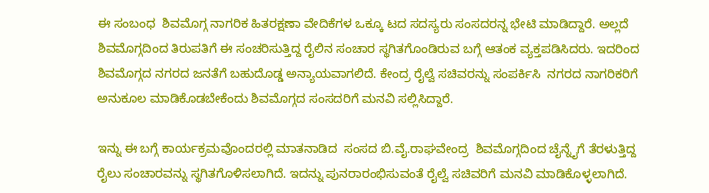ಈ ಸಂಬಂಧ  ಶಿವಮೊಗ್ಗ ನಾಗರಿಕ ಹಿತರಕ್ಷಣಾ ವೇದಿಕೆಗಳ ಒಕ್ಕೂ ಟದ ಸದಸ್ಯರು ಸಂಸದರನ್ನ ಭೇಟಿ ಮಾಡಿದ್ದಾರೆ. ಅಲ್ಲದೆ  ಶಿವಮೊಗ್ಗದಿಂದ ತಿರುಪತಿಗೆ ಈ ಸಂಚರಿಸುತ್ತಿದ್ದ ರೈಲಿನ ಸಂಚಾರ ಸ್ಥಗಿತಗೊಂಡಿರುವ ಬಗ್ಗೆ ಆತಂಕ ವ್ಯಕ್ತಪಡಿಸಿದರು. ಇದರಿಂದ ಶಿವಮೊಗ್ಗದ ನಗರದ ಜನತೆಗೆ ಬಹುದೊಡ್ಡ ಅನ್ಯಾಯವಾಗಲಿದೆ. ಕೇಂದ್ರ ರೈಲ್ವೆ ಸಚಿವರನ್ನು ಸಂಪರ್ಕಿಸಿ  ನಗರದ ನಾಗರಿಕರಿಗೆ ಅನುಕೂಲ ಮಾಡಿಕೊಡಬೇಕೆಂದು ಶಿವಮೊಗ್ಗದ ಸಂಸದರಿಗೆ ಮನವಿ ಸಲ್ಲಿಸಿದ್ದಾರೆ.

ಇನ್ನು ಈ ಬಗ್ಗೆ ಕಾರ್ಯಕ್ರಮವೊಂದರಲ್ಲಿ ಮಾತನಾಡಿದ  ಸಂಸದ ಬಿ.ವೈ.ರಾಘವೇಂದ್ರ  ಶಿವಮೊಗ್ಗದಿಂದ ಚೈನ್ನೈಗೆ ತೆರಳುತ್ತಿದ್ದ ರೈಲು ಸಂಚಾರವನ್ನು ಸ್ಥಗಿತಗೊಳಿಸಲಾಗಿದೆ. ಇದನ್ನು ಪುನರಾರಂಭಿಸುವಂತೆ ರೈಲ್ವೆ ಸಚಿವರಿಗೆ ಮನವಿ ಮಾಡಿಕೊಳ್ಳಲಾಗಿದೆ.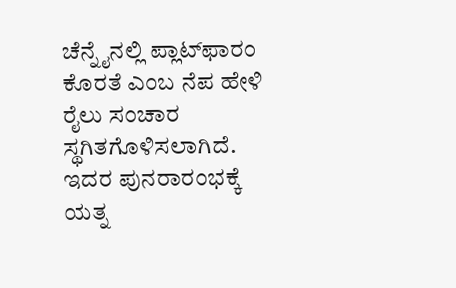ಚೆನ್ನೈನಲ್ಲಿ ಪ್ಲಾಟ್‌ಫಾರಂ ಕೊರತೆ ಎಂಬ ನೆಪ ಹೇಳಿ ರೈಲು ಸಂಚಾರ ಸ್ಥಗಿತಗೊಳಿಸಲಾಗಿದೆ. ಇದರ ಪುನರಾರಂಭಕ್ಕೆ ಯತ್ನ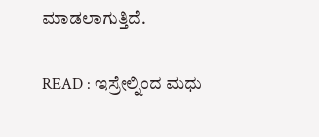ಮಾಡಲಾಗುತ್ತಿದೆ.

READ : ಇಸ್ರೇಲ್ನಿಂದ ಮಧು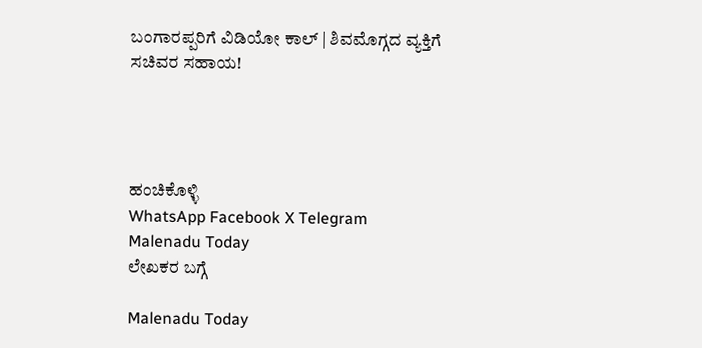ಬಂಗಾರಪ್ಪರಿಗೆ ವಿಡಿಯೋ ಕಾಲ್ | ಶಿವಮೊಗ್ಗದ ವ್ಯಕ್ತಿಗೆ ಸಚಿವರ ಸಹಾಯ!




ಹಂಚಿಕೊಳ್ಳಿ
WhatsApp Facebook X Telegram
Malenadu Today
ಲೇಖಕರ ಬಗ್ಗೆ

Malenadu Today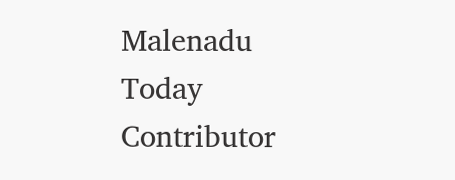Malenadu Today Contributor